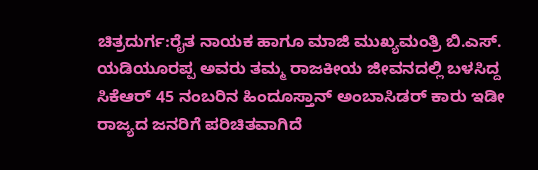ಚಿತ್ರದುರ್ಗ:ರೈತ ನಾಯಕ ಹಾಗೂ ಮಾಜಿ ಮುಖ್ಯಮಂತ್ರಿ ಬಿ.ಎಸ್. ಯಡಿಯೂರಪ್ಪ ಅವರು ತಮ್ಮ ರಾಜಕೀಯ ಜೀವನದಲ್ಲಿ ಬಳಸಿದ್ದ ಸಿಕೆಆರ್ 45 ನಂಬರಿನ ಹಿಂದೂಸ್ತಾನ್ ಅಂಬಾಸಿಡರ್ ಕಾರು ಇಡೀ ರಾಜ್ಯದ ಜನರಿಗೆ ಪರಿಚಿತವಾಗಿದೆ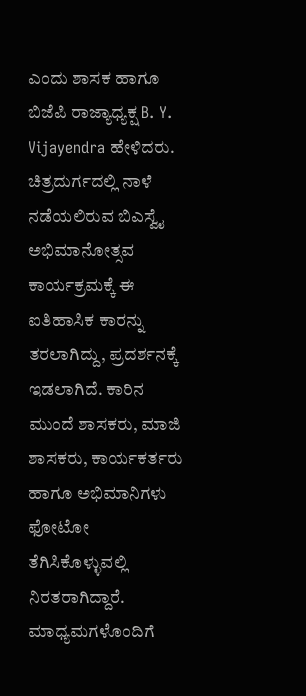ಎಂದು ಶಾಸಕ ಹಾಗೂ ಬಿಜೆಪಿ ರಾಜ್ಯಾಧ್ಯಕ್ಷ B. Y. Vijayendra ಹೇಳಿದರು.
ಚಿತ್ರದುರ್ಗದಲ್ಲಿ ನಾಳೆ ನಡೆಯಲಿರುವ ಬಿಎಸ್ವೈ ಅಭಿಮಾನೋತ್ಸವ ಕಾರ್ಯಕ್ರಮಕ್ಕೆ ಈ ಐತಿಹಾಸಿಕ ಕಾರನ್ನು ತರಲಾಗಿದ್ದು, ಪ್ರದರ್ಶನಕ್ಕೆ ಇಡಲಾಗಿದೆ. ಕಾರಿನ ಮುಂದೆ ಶಾಸಕರು, ಮಾಜಿ ಶಾಸಕರು, ಕಾರ್ಯಕರ್ತರು ಹಾಗೂ ಅಭಿಮಾನಿಗಳು ಫೋಟೋ ತೆಗಿಸಿಕೊಳ್ಳುವಲ್ಲಿ ನಿರತರಾಗಿದ್ದಾರೆ.
ಮಾಧ್ಯಮಗಳೊಂದಿಗೆ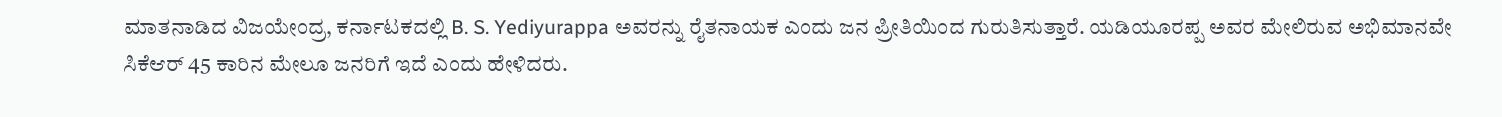ಮಾತನಾಡಿದ ವಿಜಯೇಂದ್ರ, ಕರ್ನಾಟಕದಲ್ಲಿ B. S. Yediyurappa ಅವರನ್ನು ರೈತನಾಯಕ ಎಂದು ಜನ ಪ್ರೀತಿಯಿಂದ ಗುರುತಿಸುತ್ತಾರೆ. ಯಡಿಯೂರಪ್ಪ ಅವರ ಮೇಲಿರುವ ಅಭಿಮಾನವೇ ಸಿಕೆಆರ್ 45 ಕಾರಿನ ಮೇಲೂ ಜನರಿಗೆ ಇದೆ ಎಂದು ಹೇಳಿದರು.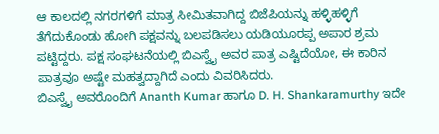ಆ ಕಾಲದಲ್ಲಿ ನಗರಗಳಿಗೆ ಮಾತ್ರ ಸೀಮಿತವಾಗಿದ್ದ ಬಿಜೆಪಿಯನ್ನು ಹಳ್ಳಿಹಳ್ಳಿಗೆ ತೆಗೆದುಕೊಂಡು ಹೋಗಿ ಪಕ್ಷವನ್ನು ಬಲಪಡಿಸಲು ಯಡಿಯೂರಪ್ಪ ಅಪಾರ ಶ್ರಮ ಪಟ್ಟಿದ್ದರು. ಪಕ್ಷ ಸಂಘಟನೆಯಲ್ಲಿ ಬಿಎಸ್ವೈ ಅವರ ಪಾತ್ರ ಎಷ್ಟಿದೆಯೋ, ಈ ಕಾರಿನ ಪಾತ್ರವೂ ಅಷ್ಟೇ ಮಹತ್ವದ್ದಾಗಿದೆ ಎಂದು ವಿವರಿಸಿದರು.
ಬಿಎಸ್ವೈ ಅವರೊಂದಿಗೆ Ananth Kumar ಹಾಗೂ D. H. Shankaramurthy ಇದೇ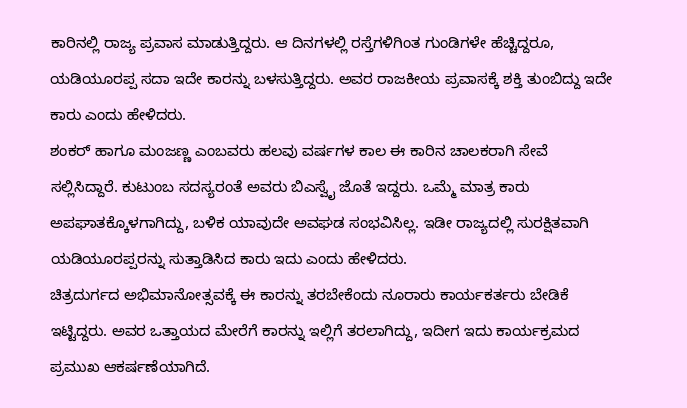ಕಾರಿನಲ್ಲಿ ರಾಜ್ಯ ಪ್ರವಾಸ ಮಾಡುತ್ತಿದ್ದರು. ಆ ದಿನಗಳಲ್ಲಿ ರಸ್ತೆಗಳಿಗಿಂತ ಗುಂಡಿಗಳೇ ಹೆಚ್ಚಿದ್ದರೂ, ಯಡಿಯೂರಪ್ಪ ಸದಾ ಇದೇ ಕಾರನ್ನು ಬಳಸುತ್ತಿದ್ದರು. ಅವರ ರಾಜಕೀಯ ಪ್ರವಾಸಕ್ಕೆ ಶಕ್ತಿ ತುಂಬಿದ್ದು ಇದೇ ಕಾರು ಎಂದು ಹೇಳಿದರು.
ಶಂಕರ್ ಹಾಗೂ ಮಂಜಣ್ಣ ಎಂಬವರು ಹಲವು ವರ್ಷಗಳ ಕಾಲ ಈ ಕಾರಿನ ಚಾಲಕರಾಗಿ ಸೇವೆ ಸಲ್ಲಿಸಿದ್ದಾರೆ. ಕುಟುಂಬ ಸದಸ್ಯರಂತೆ ಅವರು ಬಿಎಸ್ವೈ ಜೊತೆ ಇದ್ದರು. ಒಮ್ಮೆ ಮಾತ್ರ ಕಾರು ಅಪಘಾತಕ್ಕೊಳಗಾಗಿದ್ದು, ಬಳಿಕ ಯಾವುದೇ ಅವಘಡ ಸಂಭವಿಸಿಲ್ಲ. ಇಡೀ ರಾಜ್ಯದಲ್ಲಿ ಸುರಕ್ಷಿತವಾಗಿ ಯಡಿಯೂರಪ್ಪರನ್ನು ಸುತ್ತಾಡಿಸಿದ ಕಾರು ಇದು ಎಂದು ಹೇಳಿದರು.
ಚಿತ್ರದುರ್ಗದ ಅಭಿಮಾನೋತ್ಸವಕ್ಕೆ ಈ ಕಾರನ್ನು ತರಬೇಕೆಂದು ನೂರಾರು ಕಾರ್ಯಕರ್ತರು ಬೇಡಿಕೆ ಇಟ್ಟಿದ್ದರು. ಅವರ ಒತ್ತಾಯದ ಮೇರೆಗೆ ಕಾರನ್ನು ಇಲ್ಲಿಗೆ ತರಲಾಗಿದ್ದು, ಇದೀಗ ಇದು ಕಾರ್ಯಕ್ರಮದ ಪ್ರಮುಖ ಆಕರ್ಷಣೆಯಾಗಿದೆ.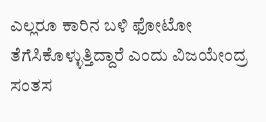ಎಲ್ಲರೂ ಕಾರಿನ ಬಳಿ ಫೋಟೋ ತೆಗೆಸಿಕೊಳ್ಳುತ್ತಿದ್ದಾರೆ ಎಂದು ವಿಜಯೇಂದ್ರ ಸಂತಸ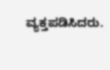ವ್ಯಕ್ತಪಡಿಸಿದರು.